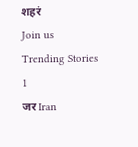शहरं
Join us
Trending Stories
1
जर Iran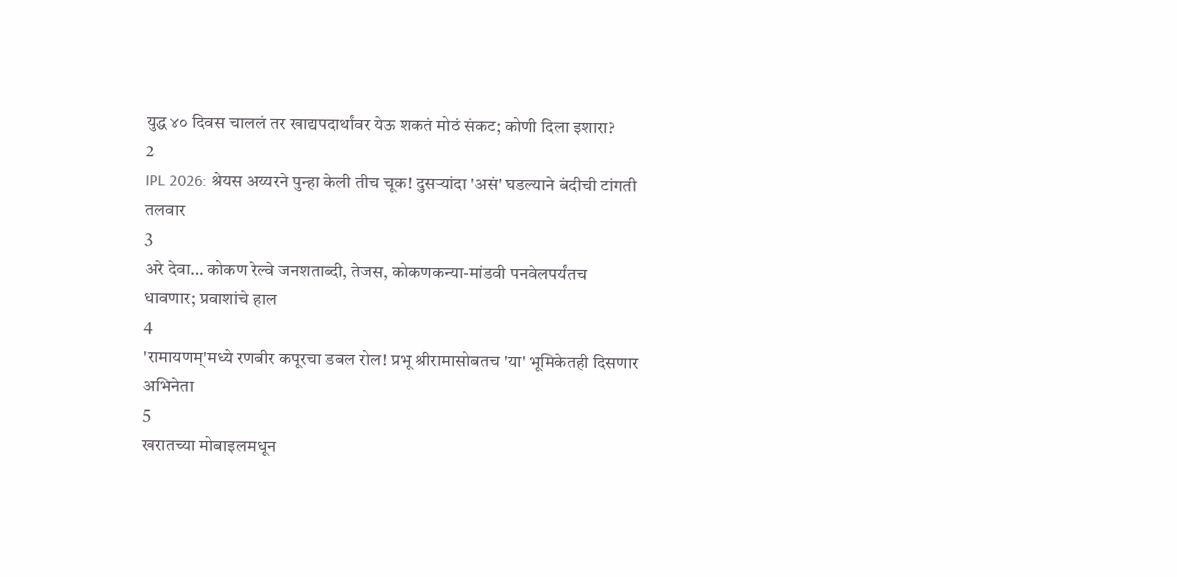युद्ध ४० दिवस चाललं तर खाद्यपदार्थांवर येऊ शकतं मोठं संकट; कोणी दिला इशारा?
2
IPL 2026: श्रेयस अय्यरने पुन्हा केली तीच चूक! दुसऱ्यांदा 'असं' घडल्याने बंदीची टांगती तलवार
3
अरे देवा… कोकण रेल्वे जनशताब्दी, तेजस, कोकणकन्या-मांडवी पनवेलपर्यंतच धावणार; प्रवाशांचे हाल
4
'रामायणम्'मध्ये रणबीर कपूरचा डबल रोल! प्रभू श्रीरामासोबतच 'या' भूमिकेतही दिसणार अभिनेता
5
खरातच्या मोबाइलमधून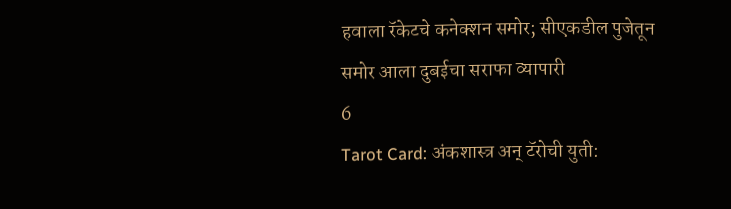हवाला रॅकेटचे कनेक्शन समोर; सीएकडील पुजेतून समोर आला दुबईचा सराफा व्यापारी
6
Tarot Card: अंकशास्त्र अन् टॅरोची युती: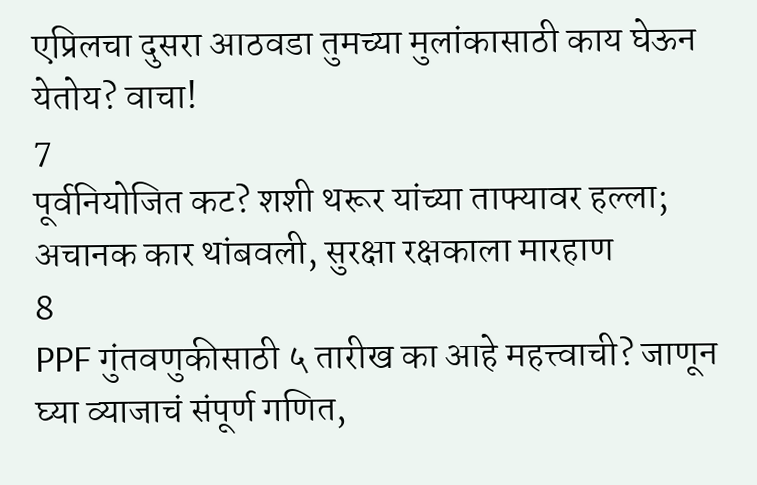एप्रिलचा दुसरा आठवडा तुमच्या मुलांकासाठी काय घेऊन येतोय? वाचा!
7
पूर्वनियोजित कट? शशी थरूर यांच्या ताफ्यावर हल्ला; अचानक कार थांबवली, सुरक्षा रक्षकाला मारहाण
8
PPF गुंतवणुकीसाठी ५ तारीख का आहे महत्त्वाची? जाणून घ्या व्याजाचं संपूर्ण गणित,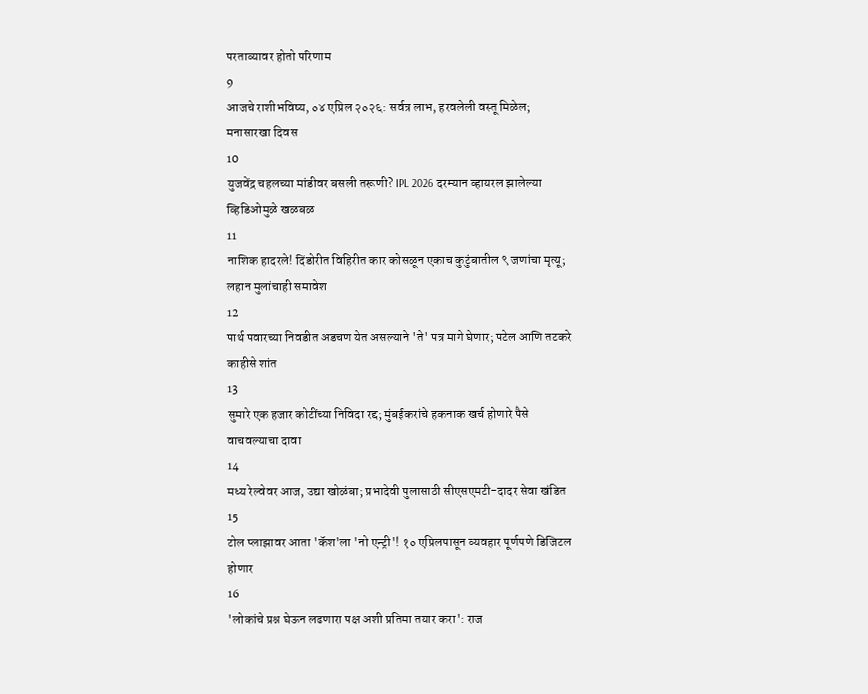परताव्यावर होतो परिणाम
9
आजचे राशीभविष्य, ०४ एप्रिल २०२६: सर्वत्र लाभ, हरवलेली वस्तू मिळेल; मनासारखा दिवस
10
युजवेंद्र चहलच्या मांडीवर बसली तरूणी? IPL 2026 दरम्यान व्हायरल झालेल्या व्हिडिओमुळे खळबळ
11
नाशिक हादरले! दिंडोरीत विहिरीत कार कोसळून एकाच कुटुंबातील ९ जणांचा मृत्यू; लहान मुलांचाही समावेश
12
पार्थ पवारच्या निवडीत अडचण येत असल्याने 'ते' पत्र मागे घेणार; पटेल आणि तटकरे काहीसे शांत
13
सुमारे एक हजार कोटींच्या निविदा रद्द; मुंबईकरांचे हकनाक खर्च होणारे पैसे वाचवल्याचा दावा
14
मध्य रेल्वेवर आज, उद्या खोळंबा; प्रभादेवी पुलासाठी सीएसएमटी-दादर सेवा खंडित
15
टोल प्लाझावर आता 'कॅश'ला 'नो एन्ट्री'! १० एप्रिलपासून व्यवहार पूर्णपणे डिजिटल होणार
16
'लोकांचे प्रश्न घेऊन लढणारा पक्ष अशी प्रतिमा तयार करा': राज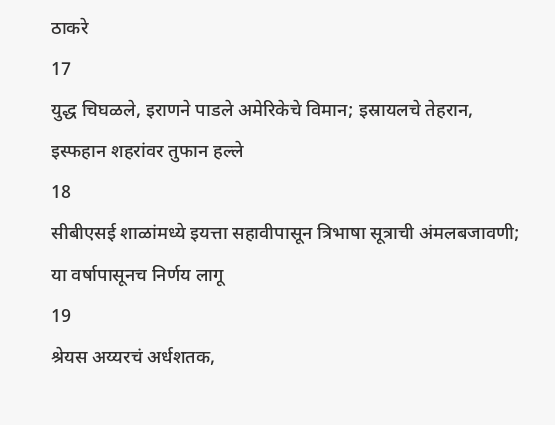ठाकरे
17
युद्ध चिघळले, इराणने पाडले अमेरिकेचे विमान; इस्रायलचे तेहरान, इस्फहान शहरांवर तुफान हल्ले
18
सीबीएसई शाळांमध्ये इयत्ता सहावीपासून त्रिभाषा सूत्राची अंमलबजावणी; या वर्षापासूनच निर्णय लागू
19
श्रेयस अय्यरचं अर्धशतक,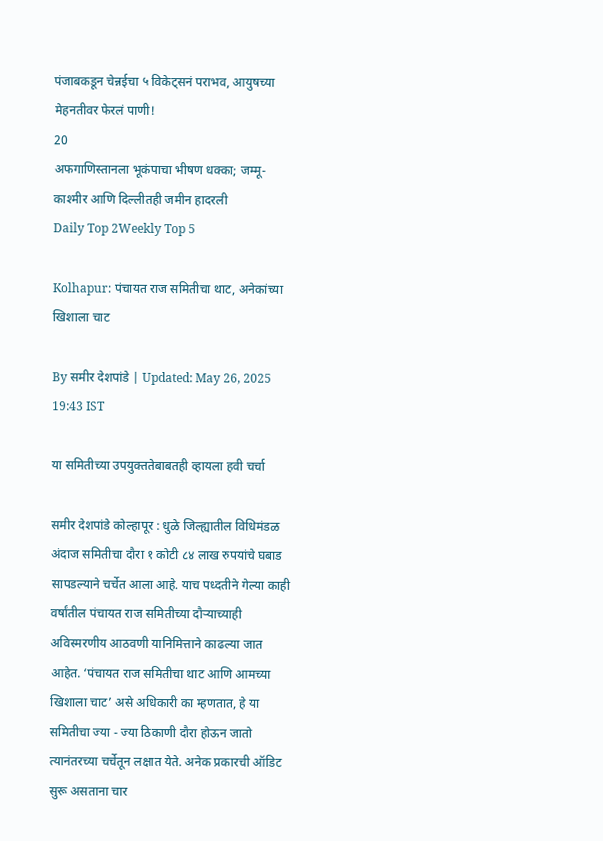पंजाबकडून चेन्नईचा ५ विकेट्सनं पराभव, आयुषच्या मेहनतीवर फेरलं पाणी!
20
अफगाणिस्तानला भूकंपाचा भीषण धक्का; जम्मू-काश्मीर आणि दिल्लीतही जमीन हादरली
Daily Top 2Weekly Top 5

Kolhapur: पंचायत राज समितीचा थाट, अनेकांच्या खिशाला चाट

By समीर देशपांडे | Updated: May 26, 2025 19:43 IST

या समितीच्या उपयुक्ततेबाबतही व्हायला हवी चर्चा

समीर देशपांडे कोल्हापूर : धुळे जिल्ह्यातील विधिमंडळ अंदाज समितीचा दौरा १ कोटी ८४ लाख रुपयांचे घबाड सापडल्याने चर्चेत आला आहे. याच पध्दतीने गेल्या काही वर्षांतील पंचायत राज समितीच्या दौऱ्याच्याही अविस्मरणीय आठवणी यानिमित्ताने काढल्या जात आहेत. ‘पंचायत राज समितीचा थाट आणि आमच्या खिशाला चाट’ असे अधिकारी का म्हणतात, हे या समितीचा ज्या - ज्या ठिकाणी दौरा होऊन जातो त्यानंतरच्या चर्चेतून लक्षात येते. अनेक प्रकारची ऑडिट सुरू असताना चार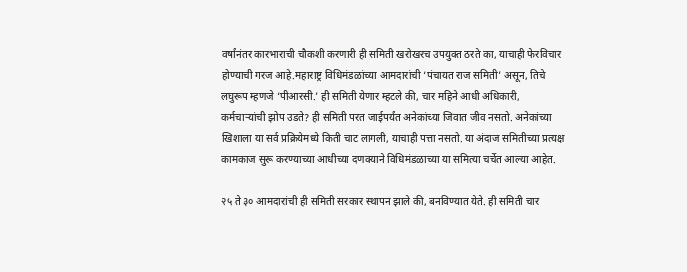वर्षांनंतर कारभाराची चौकशी करणारी ही समिती खरोखरच उपयुक्त ठरते का, याचाही फेरविचार होण्याची गरज आहे.महाराष्ट्र विधिमंडळांच्या आमदारांची ‘पंचायत राज समिती’ असून, तिचे लघुरूप म्हणजे ‘पीआरसी.’ ही समिती येणार म्हटले की, चार महिने आधी अधिकारी, कर्मचाऱ्यांची झोप उडते? ही समिती परत जाईपर्यंत अनेकांच्या जिवात जीव नसतो. अनेकांच्या खिशाला या सर्व प्रक्रियेमध्ये किती चाट लागली, याचाही पत्ता नसतो. या अंदाज समितीच्या प्रत्यक्ष कामकाज सुरू करण्याच्या आधीच्या दणक्याने विधिमंडळाच्या या समित्या चर्चेत आल्या आहेत.

२५ ते ३० आमदारांची ही समिती सरकार स्थापन झाले की, बनविण्यात येते. ही समिती चार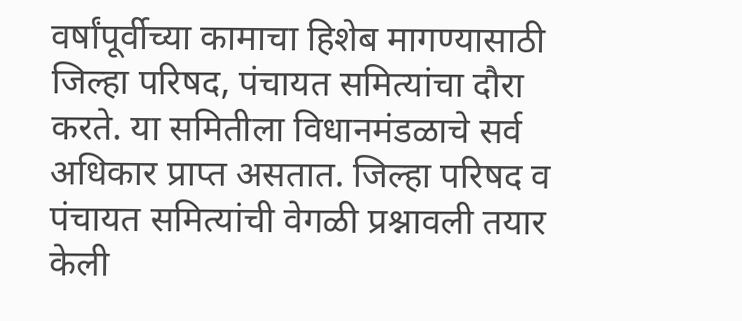वर्षांपूर्वीच्या कामाचा हिशेब मागण्यासाठी जिल्हा परिषद, पंचायत समित्यांचा दौरा करते. या समितीला विधानमंडळाचे सर्व अधिकार प्राप्त असतात. जिल्हा परिषद व पंचायत समित्यांची वेगळी प्रश्नावली तयार केली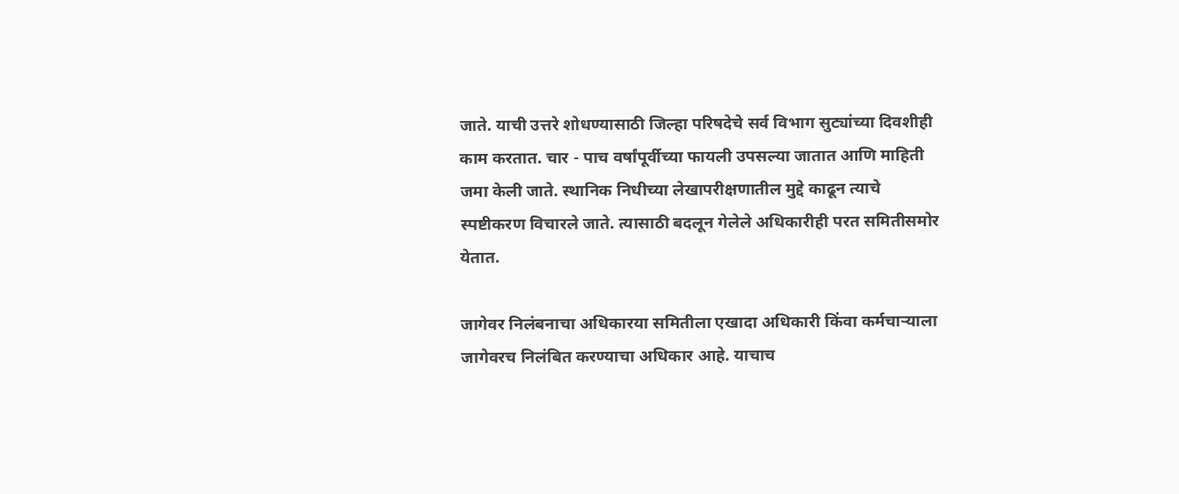जाते. याची उत्तरे शोधण्यासाठी जिल्हा परिषदेचे सर्व विभाग सुट्यांच्या दिवशीही काम करतात. चार - पाच वर्षांपूर्वीच्या फायली उपसल्या जातात आणि माहिती जमा केली जाते. स्थानिक निधीच्या लेखापरीक्षणातील मुद्दे काढून त्याचे स्पष्टीकरण विचारले जाते. त्यासाठी बदलून गेलेले अधिकारीही परत समितीसमोर येतात.

जागेवर निलंबनाचा अधिकारया समितीला एखादा अधिकारी किंवा कर्मचाऱ्याला जागेवरच निलंबित करण्याचा अधिकार आहे. याचाच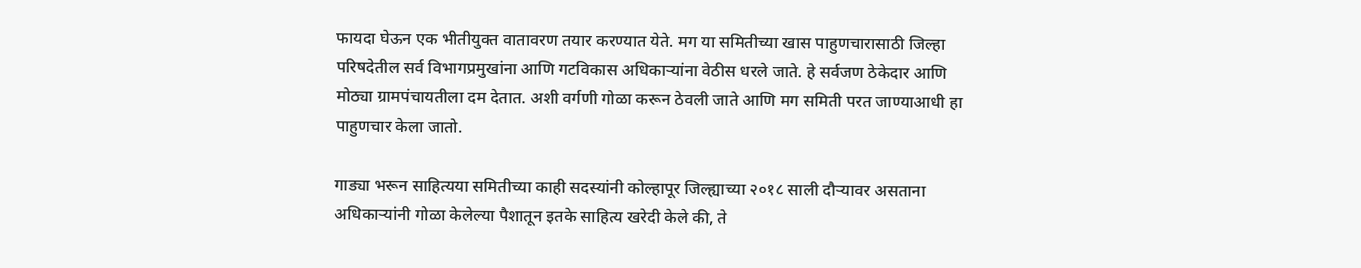फायदा घेऊन एक भीतीयुक्त वातावरण तयार करण्यात येते. मग या समितीच्या खास पाहुणचारासाठी जिल्हा परिषदेतील सर्व विभागप्रमुखांना आणि गटविकास अधिकाऱ्यांना वेठीस धरले जाते. हे सर्वजण ठेकेदार आणि मोठ्या ग्रामपंचायतीला दम देतात. अशी वर्गणी गोळा करून ठेवली जाते आणि मग समिती परत जाण्याआधी हा पाहुणचार केला जातो.

गाड्या भरून साहित्यया समितीच्या काही सदस्यांनी कोल्हापूर जिल्ह्याच्या २०१८ साली दौऱ्यावर असताना अधिकाऱ्यांनी गोळा केलेल्या पैशातून इतके साहित्य खरेदी केले की, ते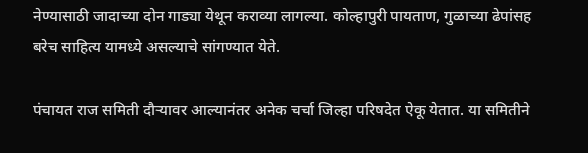नेण्यासाठी जादाच्या दोन गाड्या येथून कराव्या लागल्या. कोल्हापुरी पायताण, गुळाच्या ढेपांसह बरेच साहित्य यामध्ये असल्याचे सांगण्यात येते.

पंचायत राज समिती दौऱ्यावर आल्यानंतर अनेक चर्चा जिल्हा परिषदेत ऐकू येतात. या समितीने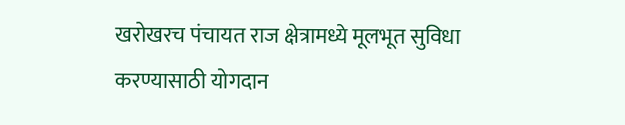खरोखरच पंचायत राज क्षेत्रामध्ये मूलभूत सुविधा करण्यासाठी योगदान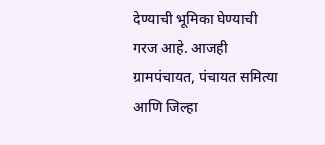देण्याची भूमिका घेण्याची गरज आहे. आजही ग्रामपंचायत, पंचायत समित्या आणि जिल्हा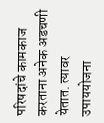परिषदांचे कामकाज करताना अनेक अडचणी येतात. त्यावर उपाययोजना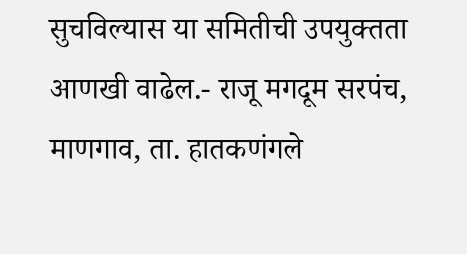सुचविल्यास या समितीची उपयुक्तता आणखी वाढेल.- राजू मगदूम सरपंच, माणगाव, ता. हातकणंगले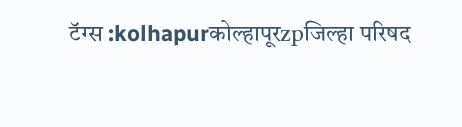टॅग्स :kolhapurकोल्हापूरzpजिल्हा परिषद